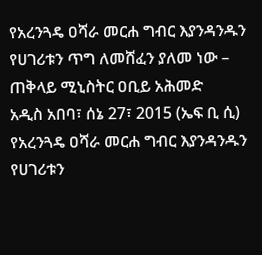የአረንጓዴ ዐሻራ መርሐ ግብር እያንዳንዱን የሀገሪቱን ጥግ ለመሸፈን ያለመ ነው – ጠቅላይ ሚኒስትር ዐቢይ አሕመድ
አዲስ አበባ፣ ሰኔ 27፣ 2015 (ኤፍ ቢ ሲ) የአረንጓዴ ዐሻራ መርሐ ግብር እያንዳንዱን የሀገሪቱን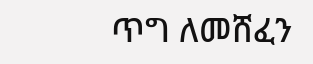ጥግ ለመሸፈን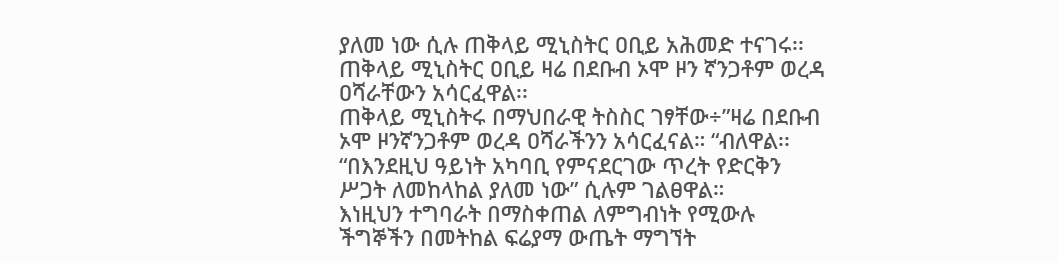ያለመ ነው ሲሉ ጠቅላይ ሚኒስትር ዐቢይ አሕመድ ተናገሩ፡፡
ጠቅላይ ሚኒስትር ዐቢይ ዛሬ በደቡብ ኦሞ ዞን ኛንጋቶም ወረዳ ዐሻራቸውን አሳርፈዋል፡፡
ጠቅላይ ሚኒስትሩ በማህበራዊ ትስስር ገፃቸው÷”ዛሬ በደቡብ ኦሞ ዞንኛንጋቶም ወረዳ ዐሻራችንን አሳርፈናል። “ብለዋል፡፡
“በእንደዚህ ዓይነት አካባቢ የምናደርገው ጥረት የድርቅን ሥጋት ለመከላከል ያለመ ነው” ሲሉም ገልፀዋል።
እነዚህን ተግባራት በማስቀጠል ለምግብነት የሚውሉ ችግኞችን በመትከል ፍሬያማ ውጤት ማግኘት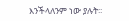እንችላለንም ነው ያሉት፡፡